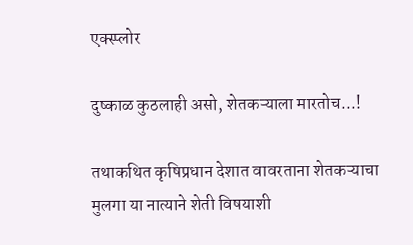एक्स्प्लोर

दुष्काळ कुठलाही असो, शेतकऱ्याला मारतोच...!

तथाकथित कृषिप्रधान देशात वावरताना शेतकऱ्याचा मुलगा या नात्याने शेती विषयाशी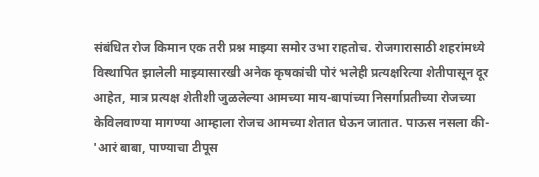संबंधित रोज किमान एक तरी प्रश्न माझ्या समोर उभा राहतोच. रोजगारासाठी शहरांमध्ये विस्थापित झालेली माझ्यासारखी अनेक कृषकांची पोरं भलेही प्रत्यक्षरित्या शेतीपासून दूर आहेत, मात्र प्रत्यक्ष शेतीशी जुळलेल्या आमच्या माय-बापांच्या निसर्गाप्रतीच्या रोजच्या केविलवाण्या मागण्या आम्हाला रोजच आमच्या शेतात घेऊन जातात. पाऊस नसला की-  'आरं बाबा, पाण्याचा टीपूस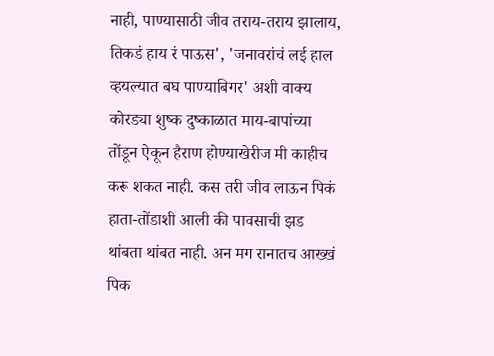नाही, पाण्यासाठी जीव तराय-तराय झालाय, तिकडं हाय रं पाऊस', 'जनावरांचं लई हाल व्हयल्यात बघ पाण्याबिगर' अशी वाक्य कोरड्या शुष्क दुष्काळात माय-बापांच्या तोंडून ऐकून हैराण होण्याखेरीज मी काहीच करू शकत नाही. कस तरी जीव लाऊन पिकं हाता-तोंडाशी आली की पावसाची झड थांबता थांबत नाही. अन मग रानातच आख्खं पिक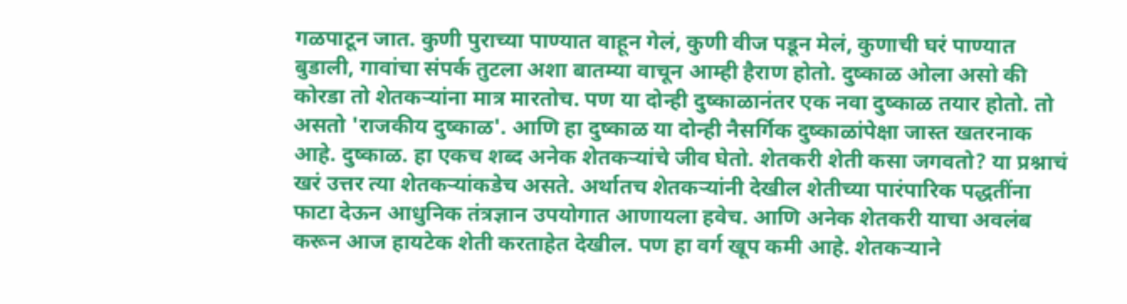गळपाटून जात. कुणी पुराच्या पाण्यात वाहून गेलं, कुणी वीज पडून मेलं, कुणाची घरं पाण्यात बुडाली, गावांचा संपर्क तुटला अशा बातम्या वाचून आम्ही हैराण होतो. दुष्काळ ओला असो की कोरडा तो शेतकऱ्यांना मात्र मारतोच. पण या दोन्ही दुष्काळानंतर एक नवा दुष्काळ तयार होतो. तो असतो 'राजकीय दुष्काळ'. आणि हा दुष्काळ या दोन्ही नैसर्गिक दुष्काळांपेक्षा जास्त खतरनाक आहे. दुष्काळ. हा एकच शब्द अनेक शेतकऱ्यांचे जीव घेतो. शेतकरी शेती कसा जगवतो? या प्रश्नाचं खरं उत्तर त्या शेतकऱ्यांकडेच असते. अर्थातच शेतकऱ्यांनी देखील शेतीच्या पारंपारिक पद्धतींना फाटा देऊन आधुनिक तंत्रज्ञान उपयोगात आणायला हवेच. आणि अनेक शेतकरी याचा अवलंब करून आज हायटेक शेती करताहेत देखील. पण हा वर्ग खूप कमी आहे. शेतकऱ्याने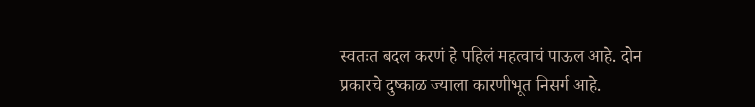स्वतःत बदल करणं हे पहिलं महत्वाचं पाऊल आहे. दोन प्रकारचे दुष्काळ ज्याला कारणीभूत निसर्ग आहे.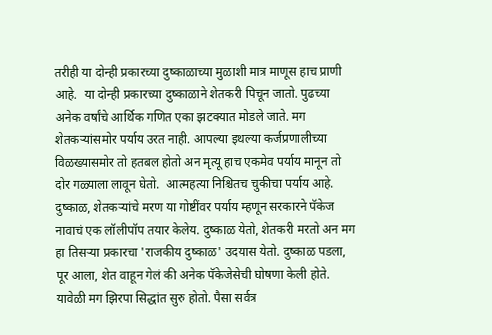तरीही या दोन्ही प्रकारच्या दुष्काळाच्या मुळाशी मात्र माणूस हाच प्राणी आहे.  या दोन्ही प्रकारच्या दुष्काळाने शेतकरी पिचून जातो. पुढच्या अनेक वर्षांचे आर्थिक गणित एका झटक्यात मोडले जाते. मग शेतकऱ्यांसमोर पर्याय उरत नाही. आपल्या इथल्या कर्जप्रणालीच्या विळख्यासमोर तो हतबल होतो अन मृत्यू हाच एकमेव पर्याय मानून तो दोर गळ्याला लावून घेतो.  आत्महत्या निश्चितच चुकीचा पर्याय आहे. दुष्काळ, शेतकऱ्यांचे मरण या गोष्टींवर पर्याय म्हणून सरकारने पॅकेज नावाचं एक लॉलीपॉप तयार केलेय. दुष्काळ येतो, शेतकरी मरतो अन मग हा तिसऱ्या प्रकारचा 'राजकीय दुष्काळ' उदयास येतो. दुष्काळ पडला, पूर आला, शेत वाहून गेलं की अनेक पॅकेजेसेची घोषणा केली होते. यावेळी मग झिरपा सिद्धांत सुरु होतो. पैसा सर्वत्र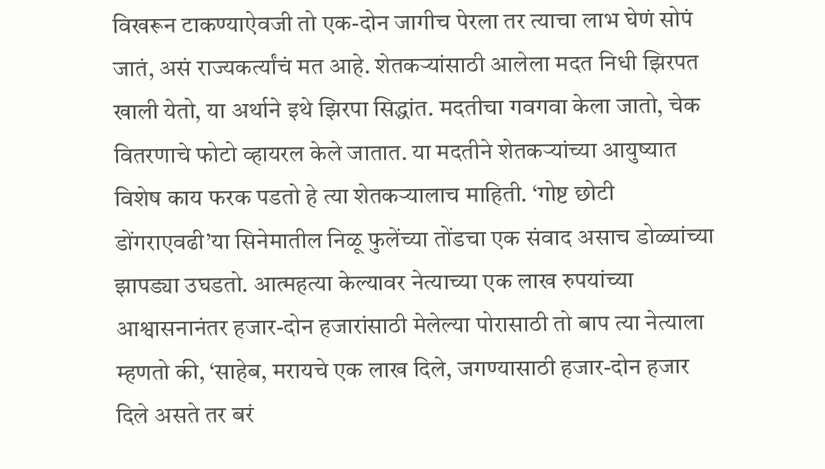विखरून टाकण्याऐवजी तो एक-दोन जागीच पेरला तर त्याचा लाभ घेणं सोपं जातं, असं राज्यकर्त्यांचं मत आहे. शेतकऱ्यांसाठी आलेला मदत निधी झिरपत खाली येतो, या अर्थाने इथे झिरपा सिद्धांत. मदतीचा गवगवा केला जातो, चेक वितरणाचे फोटो व्हायरल केले जातात. या मदतीने शेतकऱ्यांच्या आयुष्यात विशेष काय फरक पडतो हे त्या शेतकऱ्यालाच माहिती. ‘गोष्ट छोटी डोंगराएवढी’या सिनेमातील निळू फुलेंच्या तोंडचा एक संवाद असाच डोळ्यांच्या झापड्या उघडतो. आत्महत्या केल्यावर नेत्याच्या एक लाख रुपयांच्या आश्वासनानंतर हजार-दोन हजारांसाठी मेलेल्या पोरासाठी तो बाप त्या नेत्याला म्हणतो की, ‘साहेब, मरायचे एक लाख दिले, जगण्यासाठी हजार-दोन हजार दिले असते तर बरं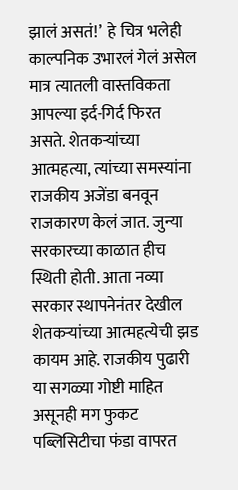झालं असतं!’  हे चित्र भलेही काल्पनिक उभारलं गेलं असेल मात्र त्यातली वास्तविकता आपल्या इर्द-गिर्द फिरत असते. शेतकऱ्यांच्या आत्महत्या, त्यांच्या समस्यांना राजकीय अजेंडा बनवून राजकारण केलं जात. जुन्या सरकारच्या काळात हीच स्थिती होती. आता नव्या सरकार स्थापनेनंतर देखील शेतकऱ्यांच्या आत्महत्येची झड कायम आहे. राजकीय पुढारी या सगळ्या गोष्टी माहित असूनही मग फुकट पब्लिसिटीचा फंडा वापरत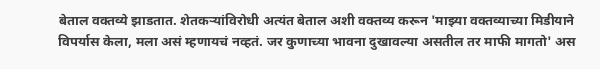बेताल वक्तव्ये झाडतात. शेतकऱ्यांविरोधी अत्यंत बेताल अशी वक्तव्य करून 'माझ्या वक्तव्याच्या मिडीयाने विपर्यास केला, मला असं म्हणायचं नव्हतं. जर कुणाच्या भावना दुखावल्या असतील तर माफी मागतो' अस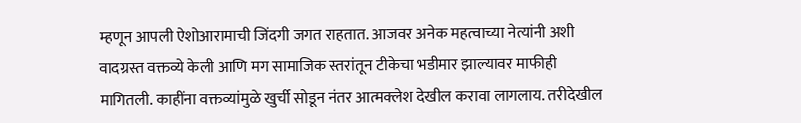म्हणून आपली ऐशोआरामाची जिंदगी जगत राहतात. आजवर अनेक महत्वाच्या नेत्यांनी अशी वादग्रस्त वक्तव्ये केली आणि मग सामाजिक स्तरांतून टीकेचा भडीमार झाल्यावर माफीही मागितली. काहींना वक्तव्यांमुळे खुर्ची सोडून नंतर आत्मक्लेश देखील करावा लागलाय. तरीदेखील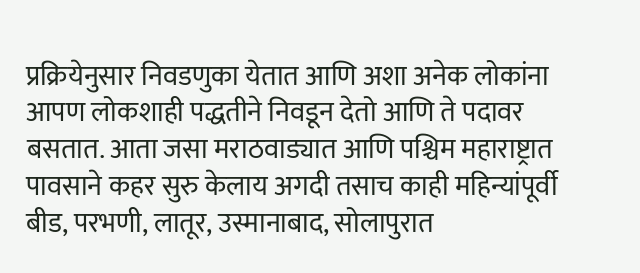प्रक्रियेनुसार निवडणुका येतात आणि अशा अनेक लोकांना आपण लोकशाही पद्धतीने निवडून देतो आणि ते पदावर बसतात. आता जसा मराठवाड्यात आणि पश्चिम महाराष्ट्रात पावसाने कहर सुरु केलाय अगदी तसाच काही महिन्यांपूर्वी बीड, परभणी, लातूर, उस्मानाबाद, सोलापुरात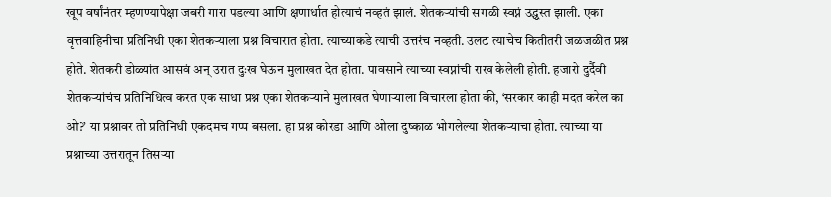खूप वर्षांनंतर म्हणण्यापेक्षा जबरी गारा पडल्या आणि क्षणार्धात होत्याचं नव्हतं झालं. शेतकऱ्यांची सगळी स्वप्नं उद्ध्वस्त झाली. एका वृत्तवाहिनीचा प्रतिनिधी एका शेतकऱ्याला प्रश्न विचारात होता. त्याच्याकडे त्याची उत्तरंच नव्हती. उलट त्याचेच कितीतरी जळजळीत प्रश्न होते. शेतकरी डोळ्यांत आसवं अन् उरात दुःख घेऊन मुलाखत देत होता. पावसाने त्याच्या स्वप्नांची राख केलेली होती. हजारो दुर्दैवी शेतकऱ्यांचंच प्रतिनिधित्व करत एक साधा प्रश्न एका शेतकऱ्याने मुलाखत घेणाऱ्याला विचारला होता की, ‘सरकार काही मदत करेल का ओ?’ या प्रश्नावर तो प्रतिनिधी एकदमच गप्प बसला. हा प्रश्न कोरडा आणि ओला दुष्काळ भोगलेल्या शेतकऱ्याचा होता. त्याच्या या प्रश्नाच्या उत्तरातून तिसऱ्या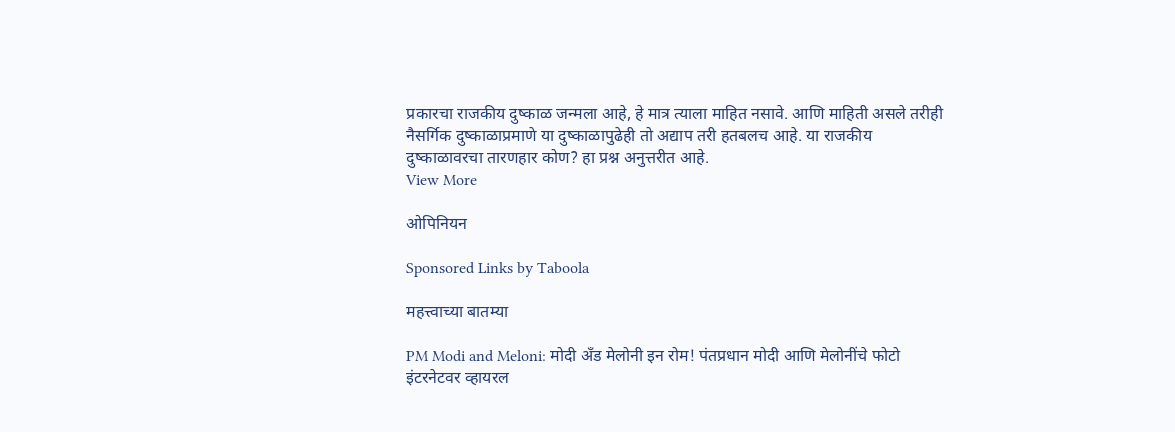प्रकारचा राजकीय दुष्काळ जन्मला आहे, हे मात्र त्याला माहित नसावे. आणि माहिती असले तरीही नैसर्गिक दुष्काळाप्रमाणे या दुष्काळापुढेही तो अद्याप तरी हतबलच आहे. या राजकीय दुष्काळावरचा तारणहार कोण? हा प्रश्न अनुत्तरीत आहे.
View More

ओपिनियन

Sponsored Links by Taboola

महत्त्वाच्या बातम्या

PM Modi and Meloni: मोदी अँड मेलोनी इन रोम! पंतप्रधान मोदी आणि मेलोनींचे फोटो इंटरनेटवर व्हायरल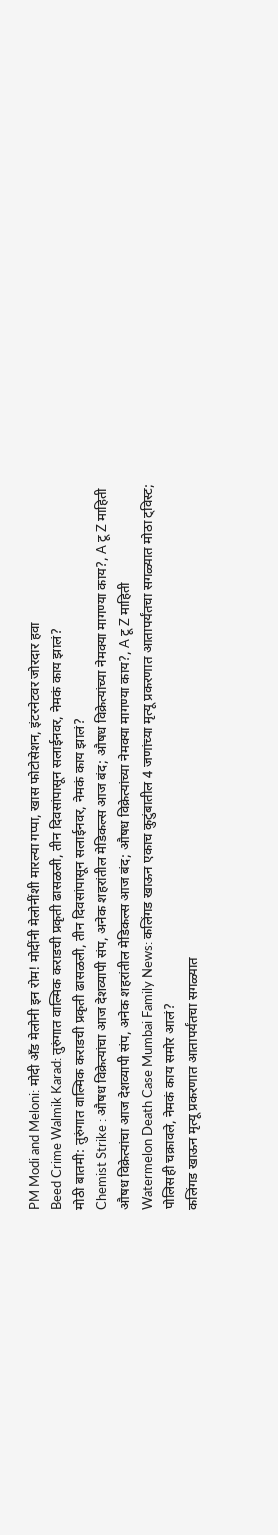PM Modi and Meloni: मोदी अँड मेलोनी इन रोम! मोदींनी मेलोनींशी मारल्या गप्पा, खास फोटोसेशन, इंटरनेटवर जोरदार हवा
Beed Crime Walmik Karad: तुरुंगात वाल्मिक कराडची प्रकृती ढासळली, तीन दिवसांपासून सलाईनवर, नेमकं काय झालं?
मोठी बातमी: तुरुंगात वाल्मिक कराडची प्रकृती ढासळली, तीन दिवसांपासून सलाईनवर, नेमकं काय झालं?
Chemist Strike : औषध विक्रेत्यांचा आज देशव्यापी संप, अनेक शहरांतील मेडिकल्स आज बंद; औषध विक्रेत्यांच्या नेमक्या मागण्या काय?, A टू Z माहिती
औषध विक्रेत्यांचा आज देशव्यापी संप, अनेक शहरांतील मेडिकल्स आज बंद; औषध विक्रेत्यांच्या नेमक्या मागण्या काय?, A टू Z माहिती
Watermelon Death Case Mumbai Family News: कलिंगड खाऊन एकाच कुटुंबातील 4 जणांच्या मृत्यू प्रकरणात आतापर्यंतचा सगळ्यात मोठा ट्विस्ट; पोलिसही चक्रावले, नेमकं काय समोर आलं?
कलिंगड खाऊन मृत्यू प्रकरणात आतापर्यंतचा सगळ्यात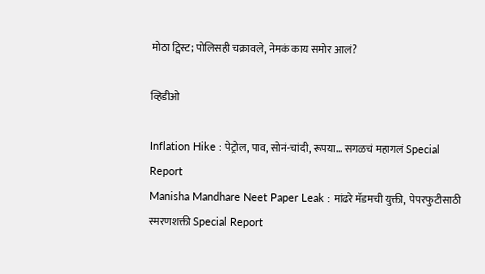मोठा ट्विस्ट; पोलिसही चक्रावले, नेमकं काय समोर आलं?

व्हिडीओ

Inflation Hike : पेट्रोल, पाव, सोनं-चांदी, रूपया... सगळचं महागलं Special Report
Manisha Mandhare Neet Paper Leak : मांढरे मॅडमची युक्ती,  पेपरफुटीसाठी स्मरणशक्ती Special Report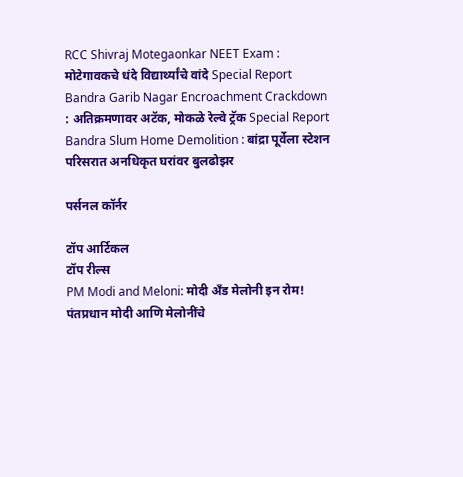RCC Shivraj Motegaonkar NEET Exam : मोटेगावकचे धंदे विद्यार्थ्यांचे वांदे Special Report
Bandra Garib Nagar Encroachment Crackdown : अतिक्रमणावर अटॅक, मोकळे रेल्वे ट्रॅक Special Report
Bandra Slum Home Demolition : बांद्रा पूर्वेला स्टेशन परिसरात अनधिकृत घरांवर बुलढोझर

पर्सनल कॉर्नर

टॉप आर्टिकल
टॉप रील्स
PM Modi and Meloni: मोदी अँड मेलोनी इन रोम! पंतप्रधान मोदी आणि मेलोनींचे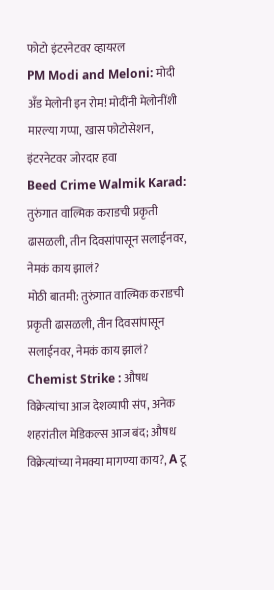फोटो इंटरनेटवर व्हायरल
PM Modi and Meloni: मोदी अँड मेलोनी इन रोम! मोदींनी मेलोनींशी मारल्या गप्पा, खास फोटोसेशन, इंटरनेटवर जोरदार हवा
Beed Crime Walmik Karad: तुरुंगात वाल्मिक कराडची प्रकृती ढासळली, तीन दिवसांपासून सलाईनवर, नेमकं काय झालं?
मोठी बातमी: तुरुंगात वाल्मिक कराडची प्रकृती ढासळली, तीन दिवसांपासून सलाईनवर, नेमकं काय झालं?
Chemist Strike : औषध विक्रेत्यांचा आज देशव्यापी संप, अनेक शहरांतील मेडिकल्स आज बंद; औषध विक्रेत्यांच्या नेमक्या मागण्या काय?, A टू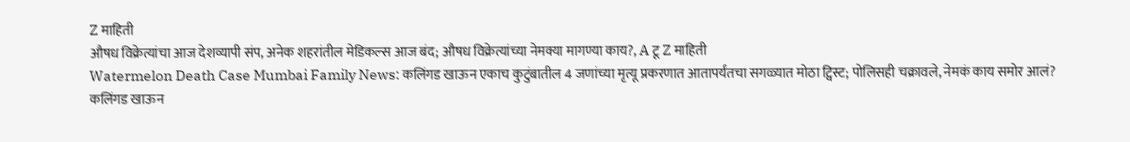Z माहिती
औषध विक्रेत्यांचा आज देशव्यापी संप, अनेक शहरांतील मेडिकल्स आज बंद; औषध विक्रेत्यांच्या नेमक्या मागण्या काय?, A टू Z माहिती
Watermelon Death Case Mumbai Family News: कलिंगड खाऊन एकाच कुटुंबातील 4 जणांच्या मृत्यू प्रकरणात आतापर्यंतचा सगळ्यात मोठा ट्विस्ट; पोलिसही चक्रावले, नेमकं काय समोर आलं?
कलिंगड खाऊन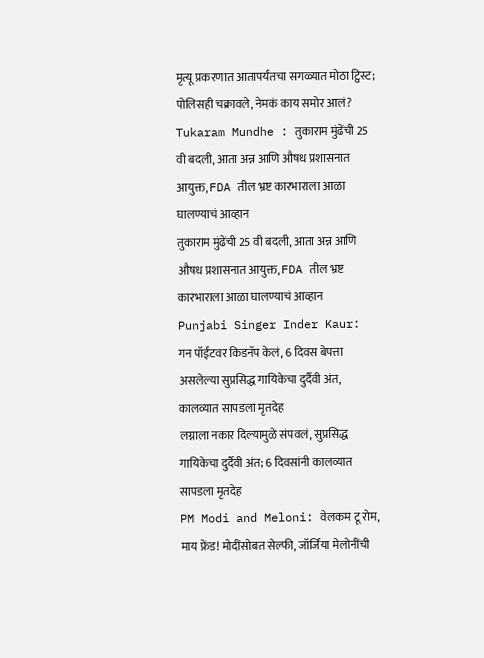मृत्यू प्रकरणात आतापर्यंतचा सगळ्यात मोठा ट्विस्ट; पोलिसही चक्रावले, नेमकं काय समोर आलं?
Tukaram Mundhe : तुकाराम मुंढेंची 25 वी बदली, आता अन्न आणि औषध प्रशासनात आयुक्त, FDA तील भ्रष्ट कारभाराला आळा घालण्याचं आव्हान
तुकाराम मुंढेंची 25 वी बदली, आता अन्न आणि औषध प्रशासनात आयुक्त, FDA तील भ्रष्ट कारभाराला आळा घालण्याचं आव्हान
Punjabi Singer Inder Kaur: गन पॉईंटवर किडनॅप केलं, 6 दिवस बेपत्ता असलेल्या सुप्रसिद्ध गायिकेचा दुर्दैवी अंत, कालव्यात सापडला मृतदेह
लग्नाला नकार दिल्यामुळे संपवलं, सुप्रसिद्ध गायिकेचा दुर्दैवी अंत; 6 दिवसांनी कालव्यात सापडला मृतदेह
PM Modi and Meloni: वेलकम टू रोम, माय फ्रेंड! मोदींसोबत सेल्फी, जॉर्जिया मेलोनींची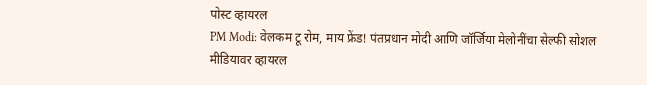पोस्ट व्हायरल
PM Modi: वेलकम टू रोम, माय फ्रेंड! पंतप्रधान मोदी आणि जॉर्जिया मेलोनींचा सेल्फी सोशल मीडियावर व्हायरल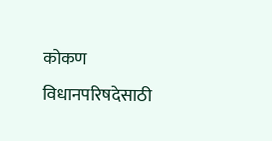कोकण विधानपरिषदेसाठी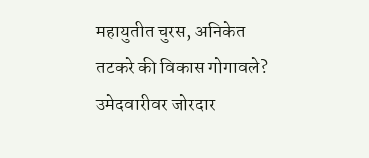महायुतीत चुरस, अनिकेत तटकरे की विकास गोगावले? उमेदवारीवर जोरदार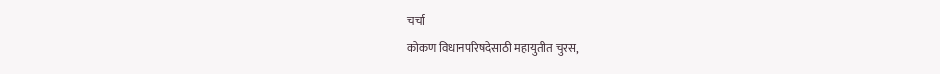चर्चा
कोकण विधानपरिषदेसाठी महायुतीत चुरस,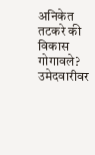अनिकेत तटकरे की विकास गोगावले? उमेदवारीवर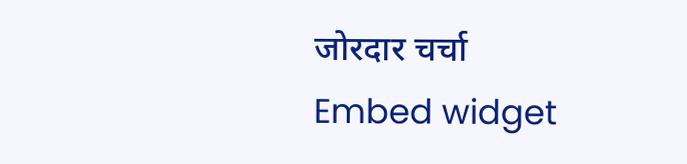जोरदार चर्चा
Embed widget